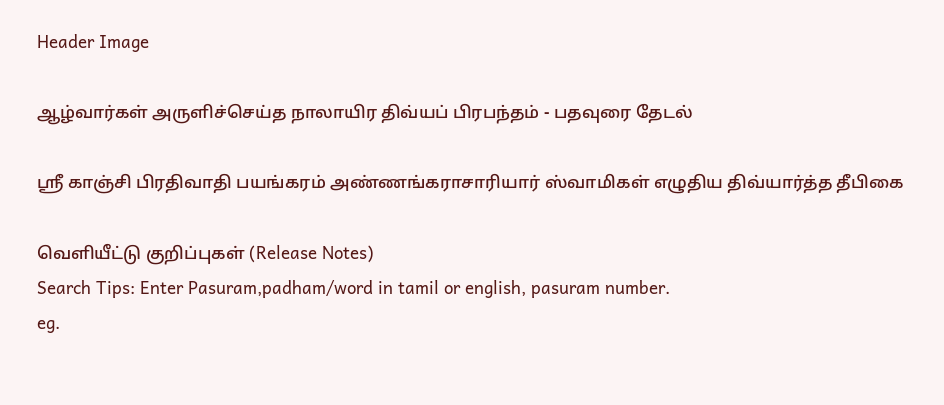Header Image

ஆழ்வார்கள் அருளிச்செய்த நாலாயிர திவ்யப் பிரபந்தம் - பதவுரை தேடல்

ஸ்ரீ காஞ்சி பிரதிவாதி பயங்கரம் அண்ணங்கராசாரியார் ஸ்வாமிகள் எழுதிய திவ்யார்த்த தீபிகை

வெளியீட்டு குறிப்புகள் (Release Notes)
Search Tips: Enter Pasuram,padham/word in tamil or english, pasuram number.
eg.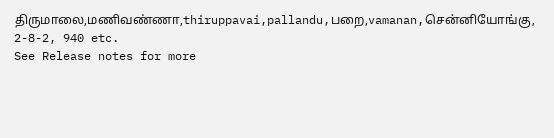திருமாலை,மணிவண்ணா,thiruppavai,pallandu,பறை,vamanan,சென்னியோங்கு, 2-8-2, 940 etc.
See Release notes for more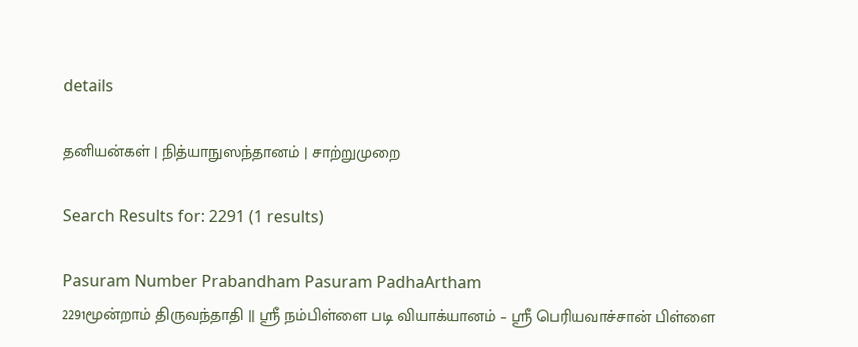details

தனியன்கள் | நித்யாநுஸந்தானம் | சாற்றுமுறை

Search Results for: 2291 (1 results)

Pasuram Number Prabandham Pasuram PadhaArtham
2291மூன்றாம் திருவந்தாதி || ஸ்ரீ நம்பிள்ளை படி வியாக்யானம் – ஸ்ரீ பெரியவாச்சான் பிள்ளை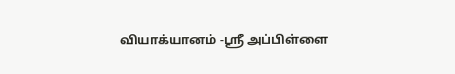வியாக்யானம் -ஸ்ரீ அப்பிள்ளை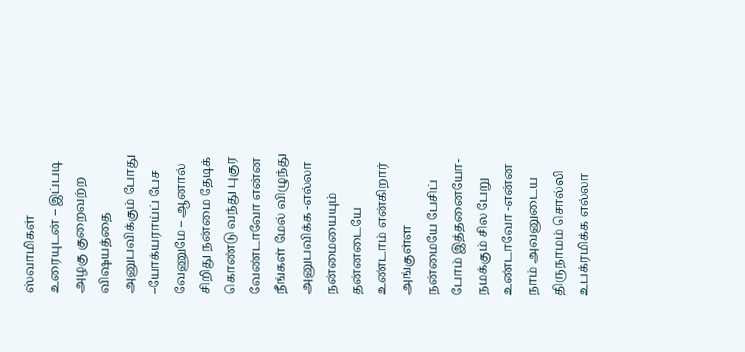ஸ்வாமிகள் உரையுடன் – இப்படி அழகு குறைவற்ற விஷயத்தை அனுபவிக்கும் போது –யோக்யராய்ப் பேச வேணுமே – ஆனால் சிறிது நன்மை தேடிக் கொண்டு வந்து புகுர வேண்டாவோ என்ன நீங்கள் மேல் விழுந்து அனுபவிக்க -எல்லா நன்மையையும் தன்னடையே உண்டாம் என்கிறார் அங்குள்ள நன்மையே பேசிப் போம் இத்தனையோ-நமக்கும் சில பேறு உண்டாவோ -என்ன நாம் அவனுடைய திருநாமம் சொல்லி உபக்ரமிக்க எல்லா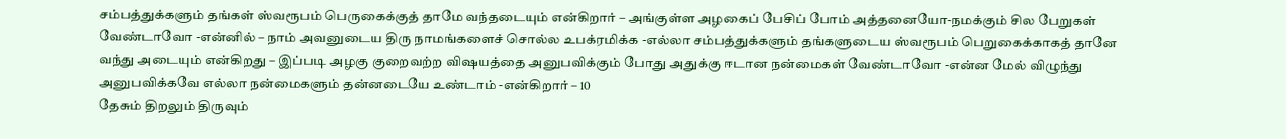சம்பத்துக்களும் தங்கள் ஸ்வரூபம் பெருகைக்குத் தாமே வந்தடையும் என்கிறார் – அங்குள்ள அழகைப் பேசிப் போம் அத்தனையோ-நமக்கும் சில பேறுகள் வேண்டாவோ -என்னில் – நாம் அவனுடைய திரு நாமங்களைச் சொல்ல உபக்ரமிக்க -எல்லா சம்பத்துக்களும் தங்களுடைய ஸ்வரூபம் பெறுகைக்காகத் தானே வந்து அடையும் என்கிறது – இப்படி அழகு குறைவற்ற விஷயத்தை அனுபவிக்கும் போது அதுக்கு ஈடான நன்மைகள் வேண்டாவோ -என்ன மேல் விழுந்து அனுபவிக்கவே எல்லா நன்மைகளும் தன்னடையே உண்டாம் -என்கிறார் – 10
தேசும் திறலும் திருவும்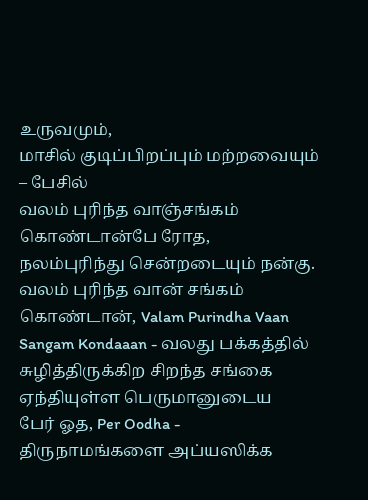உருவமும்,
மாசில் குடிப்பிறப்பும் மற்றவையும் – பேசில்
வலம் புரிந்த வாஞ்சங்கம் கொண்டான்பே ரோத,
நலம்புரிந்து சென்றடையும் நன்கு.
வலம் புரிந்த வான் சங்கம் கொண்டான், Valam Purindha Vaan Sangam Kondaaan - வலது பக்கத்தில் சுழித்திருக்கிற சிறந்த சங்கை ஏந்தியுள்ள பெருமானுடைய
பேர் ஓத, Per Oodha - திருநாமங்களை அப்யஸிக்க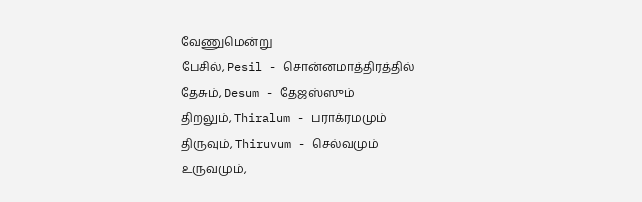வேணுமென்று
பேசில், Pesil - சொன்னமாத்திரத்தில்
தேசும், Desum - தேஜஸ்ஸும்
திறலும், Thiralum - பராக்ரமமும்
திருவும், Thiruvum - செல்வமும்
உருவமும்,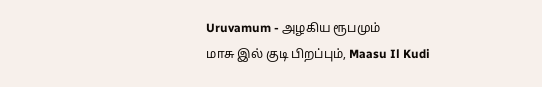Uruvamum - அழகிய ரூபமும்
மாசு இல் குடி பிறப்பும், Maasu Il Kudi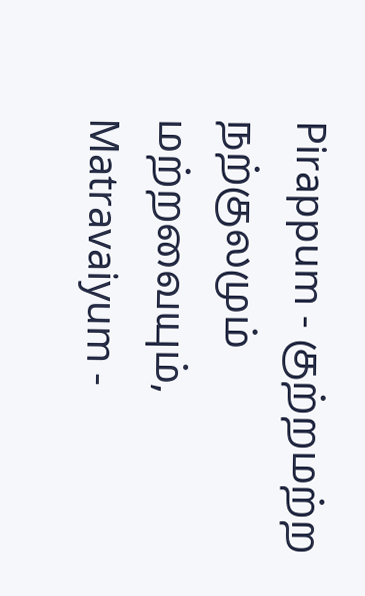Pirappum - குற்றமற்ற நற்குலமும்
மற்றவையும், Matravaiyum -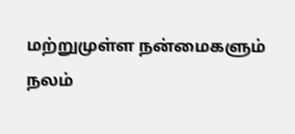மற்றுமுள்ள நன்மைகளும்
நலம்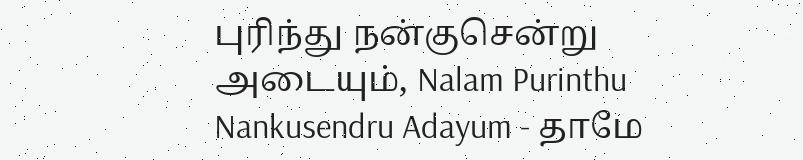புரிந்து நன்குசென்று அடையும், Nalam Purinthu Nankusendru Adayum - தாமே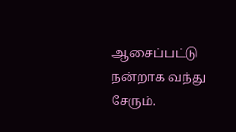ஆசைப்பட்டு நன்றாக வந்து சேரும்.